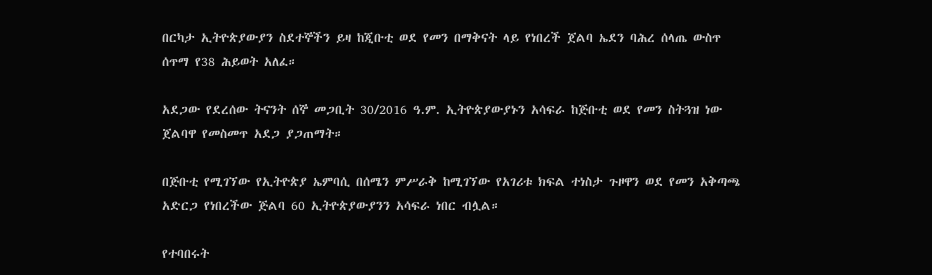በርካታ ኢትዮጵያውያን ስደተኞችን ይዛ ከጂቡቲ ወደ የመን በማቅናት ላይ የነበረች ጀልባ ኤደን ባሕረ ሰላጤ ውስጥ ሰጥማ የ38 ሕይወት አለፈ።

አደጋው የደረሰው ትናንት ሰኞ መጋቢት 30/2016 ዓ.ም. ኢትዮጵያውያኑን አሳፍራ ከጅቡቲ ወደ የመን ስትጓዝ ነው ጀልባዋ የመስመጥ አደጋ ያጋጠማት።

በጅቡቲ የሚገኘው የኢትዮጵያ ኤምባሲ በሰሜን ምሥራቅ ከሚገኘው የአገሪቱ ክፍል ተነስታ ጉዞዋን ወደ የመን አቅጣጫ አድርጋ የነበረችው ጅልባ 60 ኢትዮጵያውያንን አሳፍራ ነበር ብሏል።

የተባበሩት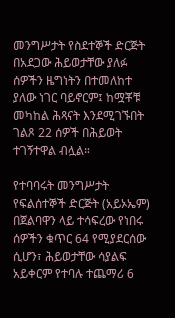መንግሥታት የስደተኞች ድርጅት በአደጋው ሕይወታቸው ያለፉ ሰዎችን ዜግነትን በተመለከተ ያለው ነገር ባይኖርም፤ ከሟቾቹ መካከል ሕጻናት እንደሚገኙበት ገልጾ 22 ሰዎች በሕይወት ተገኝተዋል ብሏል።

የተባባሩት መንግሥታት የፍልሰተኞች ድርጅት (አይኦኤም) በጀልባዋን ላይ ተሳፍረው የነበሩ ሰዎችን ቁጥር 64 የሚያደርሰው ሲሆን፣ ሕይወታቸው ሳያልፍ አይቀርም የተባሉ ተጨማሪ 6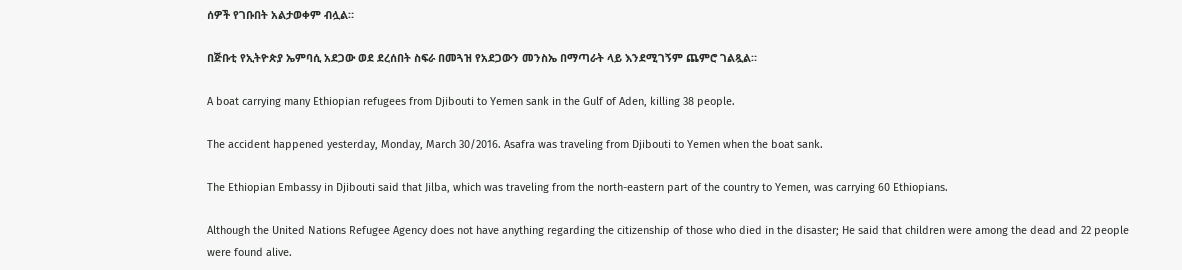ሰዎች የገቡበት አልታወቀም ብሏል።

በጅቡቲ የኢትዮጵያ ኤምባሲ አደጋው ወደ ደረሰበት ስፍራ በመጓዝ የአደጋውን መንስኤ በማጣራት ላይ እንደሚገኝም ጨምሮ ገልጿል።

A boat carrying many Ethiopian refugees from Djibouti to Yemen sank in the Gulf of Aden, killing 38 people.

The accident happened yesterday, Monday, March 30/2016. Asafra was traveling from Djibouti to Yemen when the boat sank.

The Ethiopian Embassy in Djibouti said that Jilba, which was traveling from the north-eastern part of the country to Yemen, was carrying 60 Ethiopians.

Although the United Nations Refugee Agency does not have anything regarding the citizenship of those who died in the disaster; He said that children were among the dead and 22 people were found alive.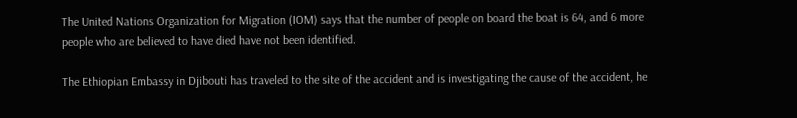The United Nations Organization for Migration (IOM) says that the number of people on board the boat is 64, and 6 more people who are believed to have died have not been identified.

The Ethiopian Embassy in Djibouti has traveled to the site of the accident and is investigating the cause of the accident, he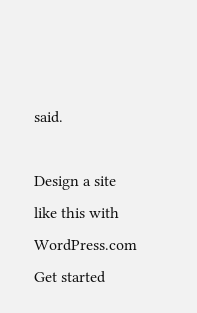said.

Design a site like this with WordPress.com
Get started